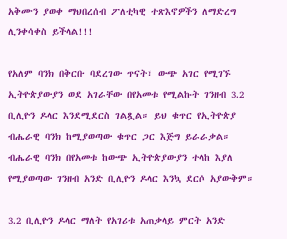አቅሙን ያወቀ ማህበረሰብ ፖለቲካዊ ተጽእኖዎችን ለማድረግ ሊንቀሳቀስ ይችላል!!!

የአለም ባንክ በቅርቡ ባደረገው ጥናት፣ ውጭ አገር የሚገኙ ኢትዮጵያውያን ወደ አገራቸው በየአመቱ የሚልኩት ገንዘብ 3.2 ቢሊዮን ዶላር እንደሚደርስ ገልጿል። ይህ ቁጥር የኢትዮጵያ ብሔራዊ ባንክ ከሚያወጣው ቁጥር ጋር እጅግ ይራራቃል። ብሔራዊ ባንክ በየአመቱ ከውጭ ኢትዮጵያውያን ተላከ እያለ የሚያወጣው ገንዘብ አንድ ቢሊዮን ዶላር እንኳ ደርሶ አያውቅም።

3.2 ቢሊዮን ዶላር ማለት የአገሪቱ አጠቃላይ ምርት አንድ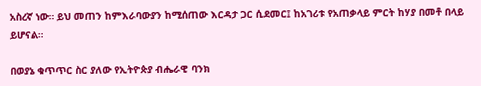አስረኛ ነው። ይህ መጠን ከምእራባውያን ከሚሰጠው እርዳታ ጋር ሲደመር፤ ከአገሪቱ የአጠቃላይ ምርት ከሃያ በመቶ በላይ ይሆናል።

በወያኔ ቁጥጥር ስር ያለው የኢትዮጵያ ብሔራዊ ባንክ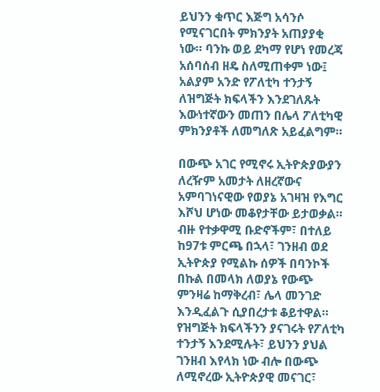ይህንን ቁጥር እጅግ አሳንሶ የሚናገርበት ምክንያት አጠያያቂ ነው። ባንኩ ወይ ደካማ የሆነ የመረጃ አሰባሰብ ዘዴ ስለሚጠቀም ነው፤ አልያም አንድ የፖለቲካ ተንታኝ ለዝግጅት ክፍላችን እንደገለጹት እውነተኛውን መጠን በሌላ ፖለቲካዊ ምክንያቶች ለመግለጽ አይፈልግም።

በውጭ አገር የሚኖሩ ኢትዮጵያውያን ለረዥም አመታት ለዘረኛውና አምባገነናዊው የወያኔ አገዛዝ የእግር እሾህ ሆነው መቆየታቸው ይታወቃል። ብዙ የተቃዋሚ ቡድኖችም፣ በተለይ ከ97ቱ ምርጫ በኋላ፣ ገንዘብ ወደ ኢትዮጵያ የሚልኩ ሰዎች በባንኮች በኩል በመላክ ለወያኔ የውጭ ምንዛሬ ከማቅረብ፣ ሌላ መንገድ እንዲፈልጉ ሲያበረታቱ ቆይተዋል። የዝግጅት ክፍላችንን ያናገሩት የፖለቲካ ተንታኝ እንደሚሉት፣ ይህንን ያህል ገንዘብ እየላክ ነው ብሎ በውጭ ለሚኖረው ኢትዮጵያዊ መናገር፣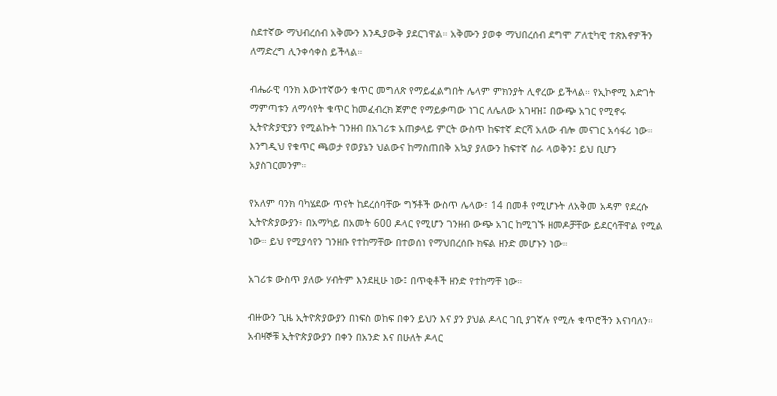ስደተኛው ማህብረሰብ አቅሙን እንዲያውቅ ያደርገዋል። አቅሙን ያወቀ ማህበረሰብ ደግሞ ፖለቲካዊ ተጽእኖዎችን ለማድረግ ሊንቀሳቀስ ይችላል።

ብሔራዊ ባንክ እውነተኛውን ቁጥር መግለጽ የማይፈልግበት ሌላም ምክንያት ሊኖረው ይችላል። የኢኮኖሚ እድገት ማምጣቱን ለማሳየት ቁጥር ከመፈብረክ ጀምሮ የማይቃጣው ነገር ለሌለው አገዛዝ፤ በውጭ አገር የሚኖሩ ኢትዮጵያዊያን የሚልኩት ገንዘብ በአገሪቱ አጠቃላይ ምርት ውስጥ ከፍተኛ ድርሻ አለው ብሎ መናገር አሳፋሪ ነው። እንግዲህ የቁጥር ጫወታ የወያኔን ህልውና ከማስጠበቅ አኳያ ያለውን ከፍተኛ ስራ ላወቅን፤ ይህ ቢሆን አያስገርመንም።

የአለም ባንክ ባካሄደው ጥናት ከደረሰባቸው ግኝቶች ውስጥ ሌላው፣ 14 በመቶ የሚሆኑት ለአቅመ አዳም የደረሱ ኢትዮጵያውያን፥ በአማካይ በአመት 600 ዶላር የሚሆን ገንዘብ ውጭ አገር ከሚገኙ ዘመዶቻቸው ይደርሳቸዋል የሚል ነው። ይህ የሚያሳየን ገንዘቡ የተከማቸው በተወሰነ የማህበረሰቡ ክፍል ዘንድ መሆኑን ነው።

አገሪቱ ውስጥ ያለው ሃብትም እንደዚሁ ነው፤ በጥቂቶች ዘንድ የተከማቸ ነው።

ብዙውን ጊዜ ኢትዮጵያውያን በነፍስ ወከፍ በቀን ይህን እና ያን ያህል ዶላር ገቢ ያገኛሉ የሚሉ ቁጥሮችን እናነባለን። አብዛኞቹ ኢትዮጵያውያን በቀን በአንድ እና በሁለት ዶላር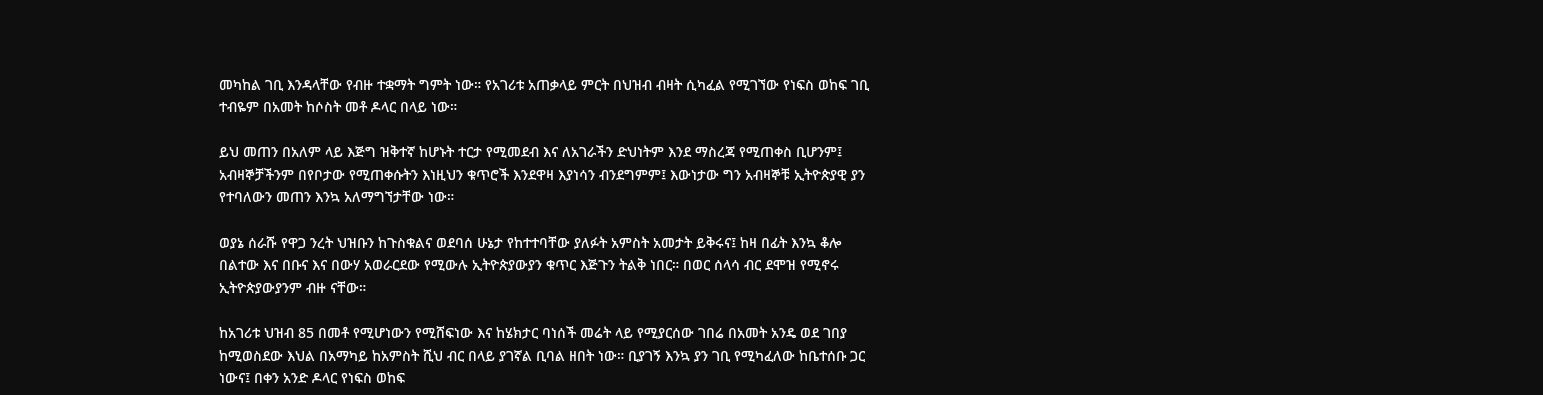መካከል ገቢ እንዳላቸው የብዙ ተቋማት ግምት ነው። የአገሪቱ አጠቃላይ ምርት በህዝብ ብዛት ሲካፈል የሚገኘው የነፍስ ወከፍ ገቢ ተብዬም በአመት ከሶስት መቶ ዶላር በላይ ነው።

ይህ መጠን በአለም ላይ እጅግ ዝቅተኛ ከሆኑት ተርታ የሚመደብ እና ለአገራችን ድህነትም እንደ ማስረጃ የሚጠቀስ ቢሆንም፤ አብዛኞቻችንም በየቦታው የሚጠቀሱትን እነዚህን ቁጥሮች እንደዋዛ እያነሳን ብንደግምም፤ እውነታው ግን አብዛኞቹ ኢትዮጵያዊ ያን የተባለውን መጠን እንኳ አለማግኘታቸው ነው።

ወያኔ ሰራሹ የዋጋ ንረት ህዝቡን ከጉስቁልና ወደባሰ ሁኔታ የከተተባቸው ያለፉት አምስት አመታት ይቅሩና፤ ከዛ በፊት እንኳ ቆሎ በልተው እና በቡና እና በውሃ አወራርደው የሚውሉ ኢትዮጵያውያን ቁጥር እጅጉን ትልቅ ነበር። በወር ሰላሳ ብር ደሞዝ የሚኖሩ ኢትዮጵያውያንም ብዙ ናቸው።

ከአገሪቱ ህዝብ 85 በመቶ የሚሆነውን የሚሸፍነው እና ከሄክታር ባነሰች መሬት ላይ የሚያርሰው ገበሬ በአመት አንዴ ወደ ገበያ ከሚወስደው እህል በአማካይ ከአምስት ሺህ ብር በላይ ያገኛል ቢባል ዘበት ነው። ቢያገኝ እንኳ ያን ገቢ የሚካፈለው ከቤተሰቡ ጋር ነውና፤ በቀን አንድ ዶላር የነፍስ ወከፍ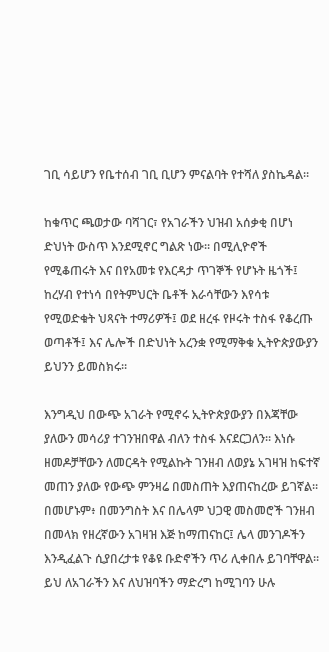ገቢ ሳይሆን የቤተሰብ ገቢ ቢሆን ምናልባት የተሻለ ያስኬዳል።

ከቁጥር ጫወታው ባሻገር፣ የአገራችን ህዝብ አሰቃቂ በሆነ ድህነት ውስጥ እንደሚኖር ግልጽ ነው። በሚሊዮኖች የሚቆጠሩት እና በየአመቱ የእርዳታ ጥገኞች የሆኑት ዜጎች፤ ከረሃብ የተነሳ በየትምህርት ቤቶች እራሳቸውን እየሳቱ የሚወድቁት ህጻናት ተማሪዎች፤ ወደ ዘረፋ የዞሩት ተስፋ የቆረጡ ወጣቶች፤ እና ሌሎች በድህነት አረንቋ የሚማቅቁ ኢትዮጵያውያን ይህንን ይመስክሩ።

እንግዲህ በውጭ አገራት የሚኖሩ ኢትዮጵያውያን በእጃቸው ያለውን መሳሪያ ተገንዝበዋል ብለን ተስፋ እናደርጋለን። እነሱ ዘመዶቻቸውን ለመርዳት የሚልኩት ገንዘብ ለወያኔ አገዛዝ ከፍተኛ መጠን ያለው የውጭ ምንዛሬ በመስጠት እያጠናከረው ይገኛል። በመሆኑም፥ በመንግስት እና በሌላም ህጋዊ መስመሮች ገንዘብ በመላክ የዘረኛውን አገዛዝ እጅ ከማጠናከር፤ ሌላ መንገዶችን እንዲፈልጉ ሲያበረታቱ የቆዩ ቡድኖችን ጥሪ ሊቀበሉ ይገባቸዋል። ይህ ለአገራችን እና ለህዝባችን ማድረግ ከሚገባን ሁሉ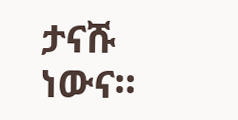ታናሹ ነውና።